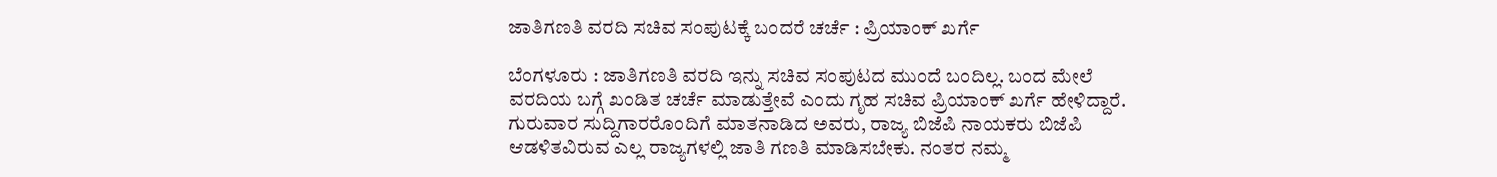ಜಾತಿಗಣತಿ ವರದಿ ಸಚಿವ ಸಂಪುಟಕ್ಕೆ ಬಂದರೆ ಚರ್ಚೆ : ಪ್ರಿಯಾಂಕ್ ಖರ್ಗೆ

ಬೆಂಗಳೂರು : ಜಾತಿಗಣತಿ ವರದಿ ಇನ್ನು ಸಚಿವ ಸಂಪುಟದ ಮುಂದೆ ಬಂದಿಲ್ಲ. ಬಂದ ಮೇಲೆ ವರದಿಯ ಬಗ್ಗೆ ಖಂಡಿತ ಚರ್ಚೆ ಮಾಡುತ್ತೇವೆ ಎಂದು ಗೃಹ ಸಚಿವ ಪ್ರಿಯಾಂಕ್ ಖರ್ಗೆ ಹೇಳಿದ್ದಾರೆ.
ಗುರುವಾರ ಸುದ್ದಿಗಾರರೊಂದಿಗೆ ಮಾತನಾಡಿದ ಅವರು, ರಾಜ್ಯ ಬಿಜೆಪಿ ನಾಯಕರು ಬಿಜೆಪಿ ಆಡಳಿತವಿರುವ ಎಲ್ಲ ರಾಜ್ಯಗಳಲ್ಲಿ ಜಾತಿ ಗಣತಿ ಮಾಡಿಸಬೇಕು. ನಂತರ ನಮ್ಮ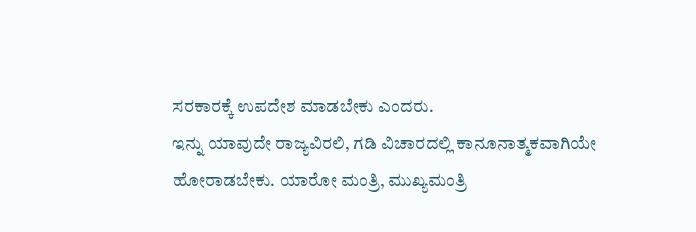ಸರಕಾರಕ್ಕೆ ಉಪದೇಶ ಮಾಡಬೇಕು ಎಂದರು.
ಇನ್ನು ಯಾವುದೇ ರಾಜ್ಯವಿರಲಿ, ಗಡಿ ವಿಚಾರದಲ್ಲಿ ಕಾನೂನಾತ್ಮಕವಾಗಿಯೇ ಹೋರಾಡಬೇಕು. ಯಾರೋ ಮಂತ್ರಿ, ಮುಖ್ಯಮಂತ್ರಿ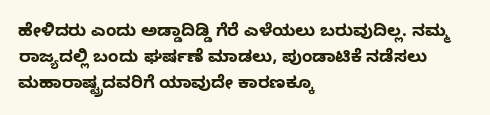ಹೇಳಿದರು ಎಂದು ಅಡ್ಡಾದಿಡ್ಡಿ ಗೆರೆ ಎಳೆಯಲು ಬರುವುದಿಲ್ಲ. ನಮ್ಮ ರಾಜ್ಯದಲ್ಲಿ ಬಂದು ಘರ್ಷಣೆ ಮಾಡಲು, ಪುಂಡಾಟಿಕೆ ನಡೆಸಲು ಮಹಾರಾಷ್ಟ್ರದವರಿಗೆ ಯಾವುದೇ ಕಾರಣಕ್ಕೂ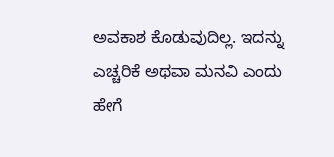ಅವಕಾಶ ಕೊಡುವುದಿಲ್ಲ. ಇದನ್ನು ಎಚ್ಚರಿಕೆ ಅಥವಾ ಮನವಿ ಎಂದು ಹೇಗೆ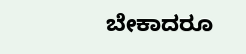ಬೇಕಾದರೂ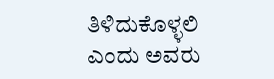ತಿಳಿದುಕೊಳ್ಳಲಿ ಎಂದು ಅವರು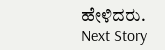ಹೇಳಿದರು.
Next Story